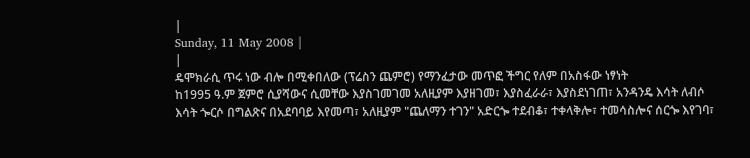|
Sunday, 11 May 2008 |
|
ዴሞክራሲ ጥሩ ነው ብሎ በሚቀበለው (ፕሬስን ጨምሮ) የማንፈታው መጥፎ ችግር የለም በአስፋው ነፃነት
ከ1995 ዓ.ም ጀምሮ ሲያሻውና ሲመቸው እያስገመገመ አለዚያም እያዘገመ፣ እያስፈራራ፣ እያስደነገጠ፣ አንዳንዴ እሳት ለብሶ እሳት ጐርሶ በግልጽና በአደባባይ እየመጣ፣ አለዚያም "ጨለማን ተገን" አድርጐ ተደብቆ፣ ተቀላቅሎ፣ ተመሳስሎና ሰርጐ እየገባ፣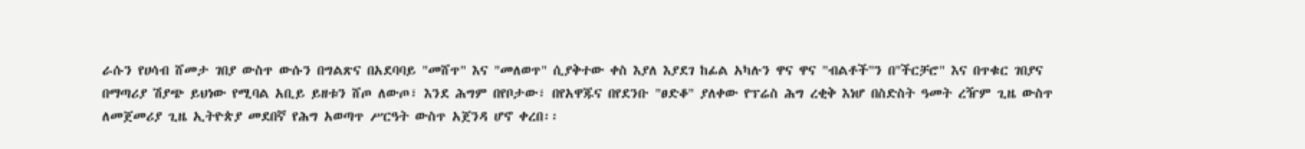ራሱን የሀሳብ ሸመታ ገበያ ውስጥ ውሱን በግልጽና በአደባባይ "መሸጥ" እና "መለወጥ" ሲያቅተው ቀስ እያለ እያደገ ከፊል አካሉን ዋና ዋና "ብልቶች"ን በ"ችርቻሮ" እና በጥቁር ገበያና በማጣሪያ ሽያጭ ይህነው የሚባል አቢይ ይዘቱን ሸጦ ለውጦ፣ እንደ ሕግም በየቦታው፣ በየአዋጁና በየደንቡ "ፀድቆ" ያለቀው የፕሬስ ሕግ ረቂቅ እነሆ በስድስት ዓመት ረዥም ጊዜ ውስጥ ለመጀመሪያ ጊዜ ኢትዮጵያ መደበኛ የሕግ አወጣጥ ሥርዓት ውስጥ አጀንዳ ሆኖ ቀረበ፡፡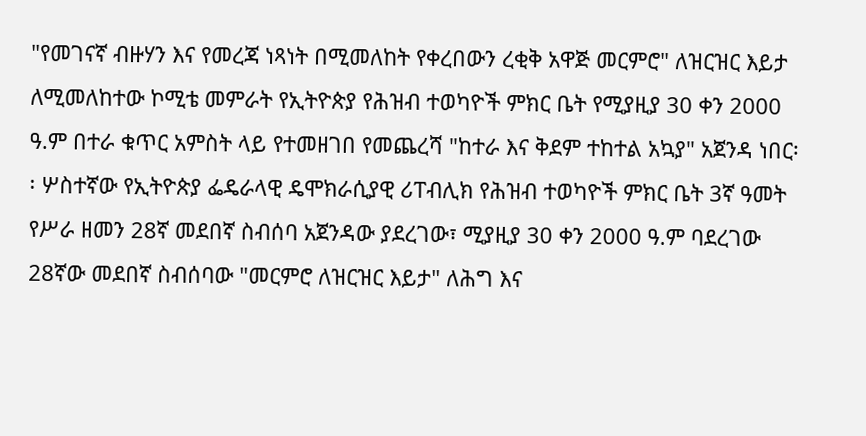"የመገናኛ ብዙሃን እና የመረጃ ነጻነት በሚመለከት የቀረበውን ረቂቅ አዋጅ መርምሮ" ለዝርዝር እይታ ለሚመለከተው ኮሚቴ መምራት የኢትዮጵያ የሕዝብ ተወካዮች ምክር ቤት የሚያዚያ 30 ቀን 2000 ዓ.ም በተራ ቁጥር አምስት ላይ የተመዘገበ የመጨረሻ "ከተራ እና ቅደም ተከተል አኳያ" አጀንዳ ነበር፡፡ ሦስተኛው የኢትዮጵያ ፌዴራላዊ ዴሞክራሲያዊ ሪፐብሊክ የሕዝብ ተወካዮች ምክር ቤት 3ኛ ዓመት የሥራ ዘመን 28ኛ መደበኛ ስብሰባ አጀንዳው ያደረገው፣ ሚያዚያ 30 ቀን 2000 ዓ.ም ባደረገው 28ኛው መደበኛ ስብሰባው "መርምሮ ለዝርዝር እይታ" ለሕግ እና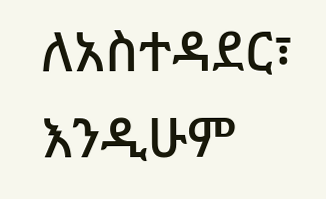ለአስተዳደር፣ እንዲሁም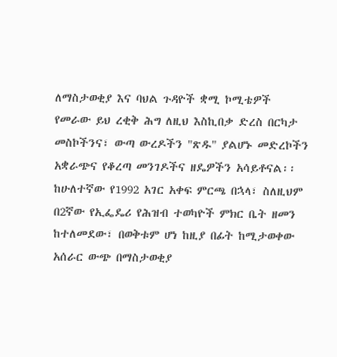ለማስታወቂያ እና ባህል ጉዳዮች ቋሚ ኮሚቴዎች የመራው ይህ ረቂቅ ሕግ ለዚህ እስኪበቃ ድረስ በርካታ መስኮችንና፣ ውጣ ውረዶችን "ጽዱ" ያልሆኑ መድረኮችን አቋራጭና የቆረጣ መንገዶችና ዘዴዎችን አሳይቶናል፡፡
ከሁለተኛው የ1992 አገር አቀፍ ምርጫ በኋላ፣ ስለዚህም በ2ኛው የኢፌዴሪ የሕዝብ ተወካዮች ምክር ቤት ዘመን ከተለመደው፣ በወቅቱም ሆነ ከዚያ በፊት ከሚታወቀው አሰራር ውጭ በማስታወቂያ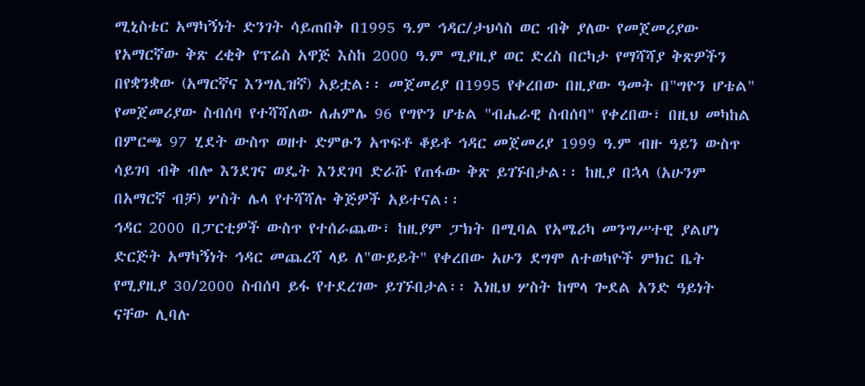ሚኒስቴር አማካኝነት ድንገት ሳይጠበቅ በ1995 ዓ.ም ኅዳር/ታህሳስ ወር ብቅ ያለው የመጀመሪያው የአማርኛው ቅጽ ረቂቅ የፕሬስ አዋጅ እስከ 2000 ዓ.ም ሚያዚያ ወር ድረስ በርካታ የማሻሻያ ቅጽዎችን በየቋንቋው (አማርኛና እንግሊዝኛ) አይቷል፡፡ መጀመሪያ በ1995 የቀረበው በዚያው ዓመት በ"ግዮን ሆቴል" የመጀመሪያው ስብሰባ የተሻሻለው ለሐምሌ 96 የግዮን ሆቴል "ብሔራዊ ስብሰባ" የቀረበው፣ በዚህ መካከል በምርጫ 97 ሂደት ውስጥ ወዘተ ድምፁን አጥፍቶ ቆይቶ ኅዳር መጀመሪያ 1999 ዓ.ም ብዙ ዓይን ውስጥ ሳይገባ ብቅ ብሎ እንደገና ወዴት እንደገባ ድራሹ የጠፋው ቅጽ ይገኙበታል፡፡ ከዚያ በኋላ (አሁንም በአማርኛ ብቻ) ሦስት ሌላ የተሻሻሉ ቅጅዎች አይተናል፡፡
ኅዳር 2000 በፓርቲዎች ውስጥ የተሰራጨው፣ ከዚያም ፓክት በሚባል የአሜሪካ መንግሥተዊ ያልሆነ ድርጅት አማካኝነት ኅዳር መጨረሻ ላይ ለ"ውይይት" የቀረበው አሁን ደግሞ ለተወካዮች ምክር ቤት የሚያዚያ 30/2000 ስብሰባ ይፋ የተደረገው ይገኙበታል፡፡ እነዚህ ሦስት ከሞላ ጐደል አንድ ዓይነት ናቸው ሊባሉ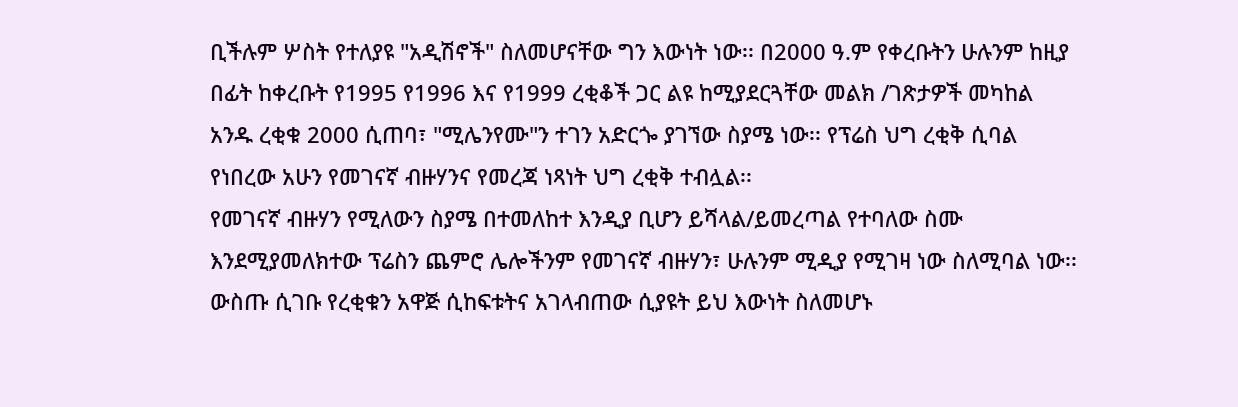ቢችሉም ሦስት የተለያዩ "አዲሽኖች" ስለመሆናቸው ግን እውነት ነው፡፡ በ2000 ዓ.ም የቀረቡትን ሁሉንም ከዚያ በፊት ከቀረቡት የ1995 የ1996 እና የ1999 ረቂቆች ጋር ልዩ ከሚያደርጓቸው መልክ /ገጽታዎች መካከል አንዱ ረቂቁ 2000 ሲጠባ፣ "ሚሌንየሙ"ን ተገን አድርጐ ያገኘው ስያሜ ነው፡፡ የፕሬስ ህግ ረቂቅ ሲባል የነበረው አሁን የመገናኛ ብዙሃንና የመረጃ ነጻነት ህግ ረቂቅ ተብሏል፡፡
የመገናኛ ብዙሃን የሚለውን ስያሜ በተመለከተ እንዲያ ቢሆን ይሻላል/ይመረጣል የተባለው ስሙ እንደሚያመለክተው ፕሬስን ጨምሮ ሌሎችንም የመገናኛ ብዙሃን፣ ሁሉንም ሚዲያ የሚገዛ ነው ስለሚባል ነው፡፡ ውስጡ ሲገቡ የረቂቁን አዋጅ ሲከፍቱትና አገላብጠው ሲያዩት ይህ እውነት ስለመሆኑ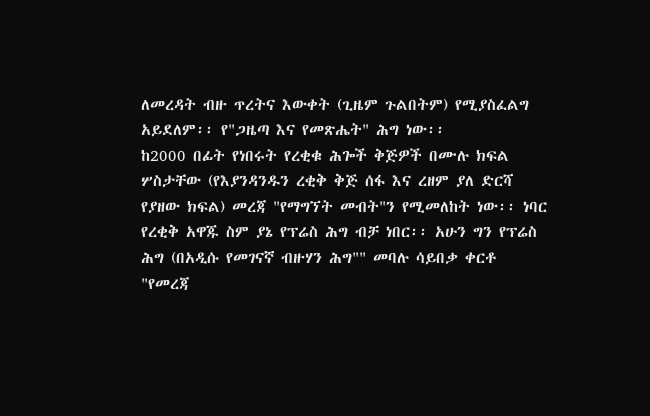ለመረዳት ብዙ ጥረትና እውቀት (ጊዜም ጉልበትም) የሚያስፈልግ አይደለም፡፡ የ"ጋዜጣ እና የመጽሔት" ሕግ ነው፡፡
ከ2000 በፊት የነበሩት የረቂቁ ሕጐች ቅጅዎች በሙሉ ክፍል ሦስታቸው (የእያንዳንዱን ረቂቅ ቅጅ ሰፋ እና ረዘም ያለ ድርሻ የያዘው ክፍል) መረጃ "የማግኘት መብት"ን የሚመለከት ነው፡፡ ነባር የረቂቅ አዋጁ ስም ያኔ የፕሬስ ሕግ ብቻ ነበር፡፡ አሁን ግን የፕሬስ ሕግ (በአዲሱ የመገናኛ ብዙሃን ሕግ"" መባሉ ሳይበቃ ቀርቶ "የመረጃ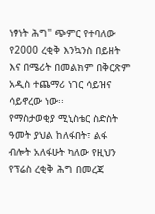ነፃነት ሕግ" ጭምር የተባለው የ2000 ረቂቅ እንኳንስ በይዘት እና በሜሪት በመልክም በቅርጽም አዲስ ተጨማሪ ነገር ሳይዝና ሳይኖረው ነው፡፡
የማስታወቂያ ሚኒስቴር ስድስት ዓመት ያህል ከለፋበት፣ ልፋ ብሎት አለፋሁት ካለው የዚህን የፕሬስ ረቂቅ ሕግ በመረጃ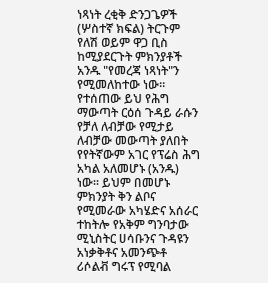ነጻነት ረቂቅ ድንጋጌዎች (ሦስተኛ ክፍል) ትርጉም የለሽ ወይም ዋጋ ቢስ ከሚያደርጉት ምክንያቶች አንዱ "የመረጃ ነጻነት"ን የሚመለከተው ነው፡፡ የተሰጠው ይህ የሕግ ማውጣት ርዕሰ ጉዳይ ራሱን የቻለ ለብቻው የሚታይ ለብቻው መውጣት ያለበት የየትኛውም አገር የፕሬስ ሕግ አካል አለመሆኑ (አንዱ) ነው፡፡ ይህም በመሆኑ ምክንያት ቅን ልቦና የሚመራው አካሄድና አሰራር ተከትሎ የአቅም ግንባታው ሚኒስትር ሀሳቡንና ጉዳዩን አነቃቅቶና አመንጭቶ ሪሶልቭ ግሩፕ የሚባል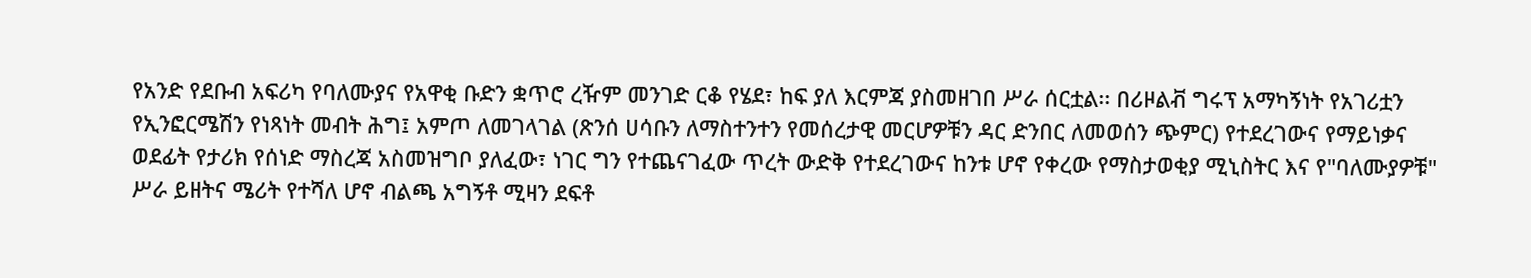የአንድ የደቡብ አፍሪካ የባለሙያና የአዋቂ ቡድን ቋጥሮ ረዥም መንገድ ርቆ የሄደ፣ ከፍ ያለ እርምጃ ያስመዘገበ ሥራ ሰርቷል፡፡ በሪዞልቭ ግሩፕ አማካኝነት የአገሪቷን የኢንፎርሜሽን የነጻነት መብት ሕግ፤ አምጦ ለመገላገል (ጽንሰ ሀሳቡን ለማስተንተን የመሰረታዊ መርሆዎቹን ዳር ድንበር ለመወሰን ጭምር) የተደረገውና የማይነቃና ወደፊት የታሪክ የሰነድ ማስረጃ አስመዝግቦ ያለፈው፣ ነገር ግን የተጨናገፈው ጥረት ውድቅ የተደረገውና ከንቱ ሆኖ የቀረው የማስታወቂያ ሚኒስትር እና የ"ባለሙያዎቹ" ሥራ ይዘትና ሜሪት የተሻለ ሆኖ ብልጫ አግኝቶ ሚዛን ደፍቶ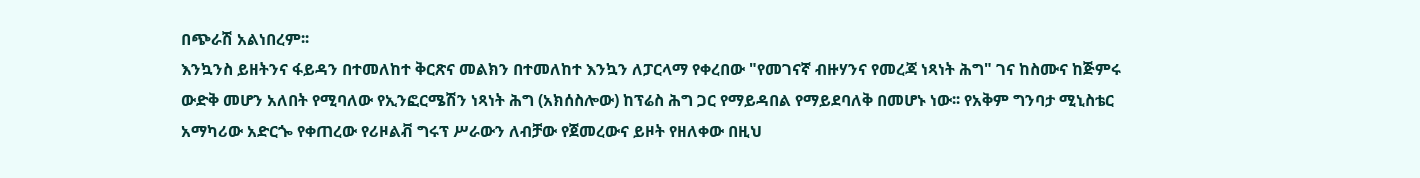በጭራሽ አልነበረም፡፡
እንኳንስ ይዘትንና ፋይዳን በተመለከተ ቅርጽና መልክን በተመለከተ እንኳን ለፓርላማ የቀረበው "የመገናኛ ብዙሃንና የመረጃ ነጻነት ሕግ" ገና ከስሙና ከጅምሩ ውድቅ መሆን አለበት የሚባለው የኢንፎርሜሽን ነጻነት ሕግ (አክሰስሎው) ከፕሬስ ሕግ ጋር የማይዳበል የማይደባለቅ በመሆኑ ነው፡፡ የአቅም ግንባታ ሚኒስቴር አማካሪው አድርጐ የቀጠረው የሪዞልቭ ግሩፕ ሥራውን ለብቻው የጀመረውና ይዞት የዘለቀው በዚህ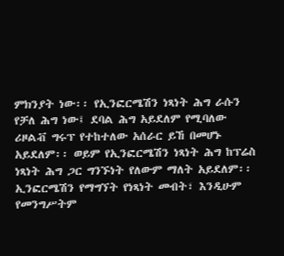ምክንያት ነው፡፡ የኢንፎርሜሽን ነጻነት ሕግ ራሱን የቻለ ሕግ ነው፤ ደባል ሕግ አይደለም የሚባለው ሪዞልቭ ግሩፕ የተከተለው አሰራር ይኸ በመሆኑ አይደለም፡፡ ወይም የኢንፎርሜሽን ነጻነት ሕግ ከፕሬስ ነጻነት ሕግ ጋር ግንኙነት የለውም ማለት አይደለም፡፡ ኢንፎርሜሽን የማግኘት የነጻነት መብት፣ እንዲሁም የመንግሥትም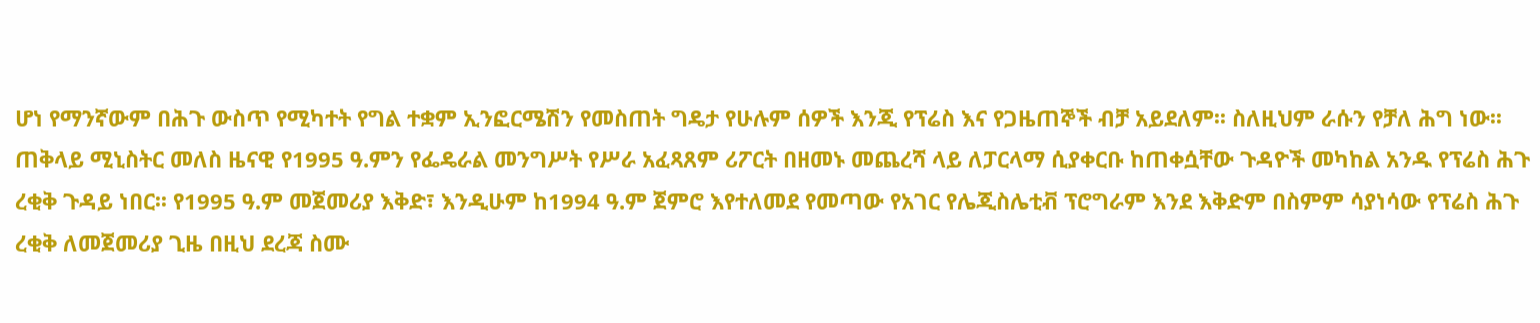ሆነ የማንኛውም በሕጉ ውስጥ የሚካተት የግል ተቋም ኢንፎርሜሽን የመስጠት ግዴታ የሁሉም ሰዎች እንጂ የፕሬስ እና የጋዜጠኞች ብቻ አይደለም፡፡ ስለዚህም ራሱን የቻለ ሕግ ነው፡፡
ጠቅላይ ሚኒስትር መለስ ዜናዊ የ1995 ዓ.ምን የፌዴራል መንግሥት የሥራ አፈጻጸም ሪፖርት በዘመኑ መጨረሻ ላይ ለፓርላማ ሲያቀርቡ ከጠቀሷቸው ጉዳዮች መካከል አንዱ የፕሬስ ሕጉ ረቂቅ ጉዳይ ነበር፡፡ የ1995 ዓ.ም መጀመሪያ እቅድ፣ እንዲሁም ከ1994 ዓ.ም ጀምሮ እየተለመደ የመጣው የአገር የሌጂስሌቲቭ ፕሮግራም እንደ እቅድም በስምም ሳያነሳው የፕሬስ ሕጉ ረቂቅ ለመጀመሪያ ጊዜ በዚህ ደረጃ ስሙ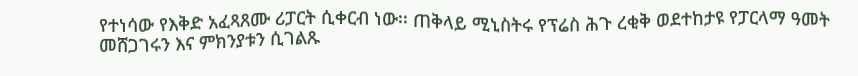የተነሳው የእቅድ አፈጻጸሙ ሪፓርት ሲቀርብ ነው፡፡ ጠቅላይ ሚኒስትሩ የፕሬስ ሕጉ ረቂቅ ወደተከታዩ የፓርላማ ዓመት መሸጋገሩን እና ምክንያቱን ሲገልጹ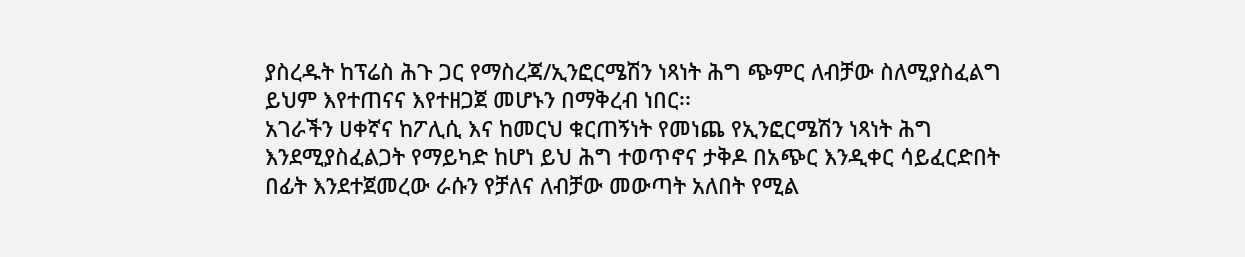ያስረዱት ከፕሬስ ሕጉ ጋር የማስረጃ/ኢንፎርሜሽን ነጻነት ሕግ ጭምር ለብቻው ስለሚያስፈልግ ይህም እየተጠናና እየተዘጋጀ መሆኑን በማቅረብ ነበር፡፡
አገራችን ሀቀኛና ከፖሊሲ እና ከመርህ ቁርጠኝነት የመነጨ የኢንፎርሜሽን ነጻነት ሕግ እንደሚያስፈልጋት የማይካድ ከሆነ ይህ ሕግ ተወጥኖና ታቅዶ በአጭር እንዲቀር ሳይፈርድበት በፊት እንደተጀመረው ራሱን የቻለና ለብቻው መውጣት አለበት የሚል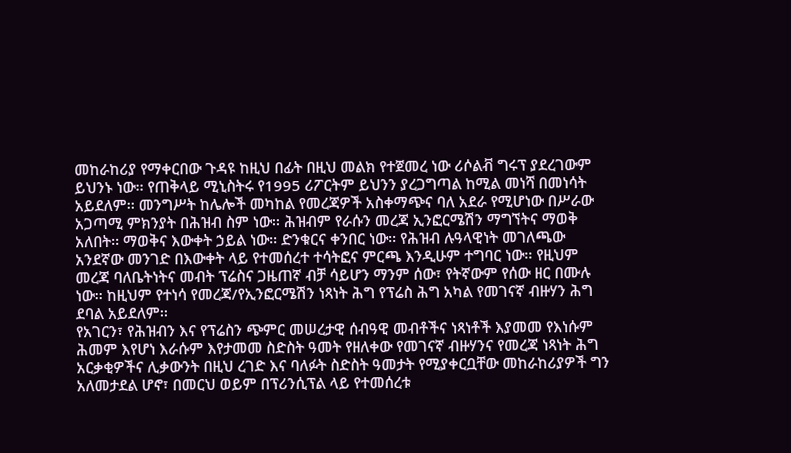መከራከሪያ የማቀርበው ጉዳዩ ከዚህ በፊት በዚህ መልክ የተጀመረ ነው ሪሶልቭ ግሩፕ ያደረገውም ይህንኑ ነው፡፡ የጠቅላይ ሚኒስትሩ የ1995 ሪፖርትም ይህንን ያረጋግጣል ከሚል መነሻ በመነሳት አይደለም፡፡ መንግሥት ከሌሎች መካከል የመረጃዎች አስቀማጭና ባለ አደራ የሚሆነው በሥራው አጋጣሚ ምክንያት በሕዝብ ስም ነው፡፡ ሕዝብም የራሱን መረጃ ኢንፎርሜሽን ማግኘትና ማወቅ አለበት፡፡ ማወቅና እውቀት ኃይል ነው፡፡ ድንቁርና ቀንበር ነው፡፡ የሕዝብ ሉዓላዊነት መገለጫው አንደኛው መንገድ በእውቀት ላይ የተመሰረተ ተሳትፎና ምርጫ እንዲሁም ተግባር ነው፡፡ የዚህም መረጃ ባለቤትነትና መብት ፕሬስና ጋዜጠኛ ብቻ ሳይሆን ማንም ሰው፣ የትኛውም የሰው ዘር በሙሉ ነው፡፡ ከዚህም የተነሳ የመረጃ/የኢንፎርሜሽን ነጻነት ሕግ የፕሬስ ሕግ አካል የመገናኛ ብዙሃን ሕግ ደባል አይደለም፡፡
የአገርን፣ የሕዝብን እና የፕሬስን ጭምር መሠረታዊ ሰብዓዊ መብቶችና ነጻነቶች እያመመ የእነሱም ሕመም እየሆነ እራሱም እየታመመ ስድስት ዓመት የዘለቀው የመገናኛ ብዙሃንና የመረጃ ነጻነት ሕግ አርቃቂዎችና ሊቃውንት በዚህ ረገድ እና ባለፉት ስድስት ዓመታት የሚያቀርቧቸው መከራከሪያዎች ግን አለመታደል ሆኖ፣ በመርህ ወይም በፕሪንሲፕል ላይ የተመሰረቱ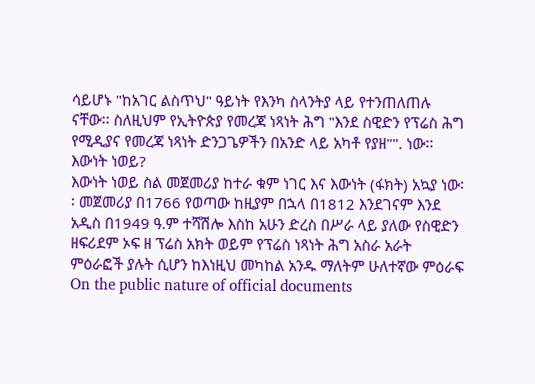ሳይሆኑ "ከአገር ልስጥህ" ዓይነት የእንካ ስላንትያ ላይ የተንጠለጠሉ ናቸው፡፡ ስለዚህም የኢትዮጵያ የመረጃ ነጻነት ሕግ "እንደ ስዊድን የፕሬስ ሕግ የሚዲያና የመረጃ ነጻነት ድንጋጌዎችን በአንድ ላይ አካቶ የያዘ"". ነው፡፡ እውነት ነወይ?
እውነት ነወይ ስል መጀመሪያ ከተራ ቁም ነገር እና እውነት (ፋክት) አኳያ ነው፡፡ መጀመሪያ በ1766 የወጣው ከዚያም በኋላ በ1812 እንደገናም እንደ አዲስ በ1949 ዓ.ም ተሻሽሎ እስከ አሁን ድረስ በሥራ ላይ ያለው የስዊድን ዘፍሪደም ኦፍ ዘ ፕሬስ አክት ወይም የፕሬስ ነጻነት ሕግ አስራ አራት ምዕራፎች ያሉት ሲሆን ከእነዚህ መካከል አንዱ ማለትም ሁለተኛው ምዕራፍ On the public nature of official documents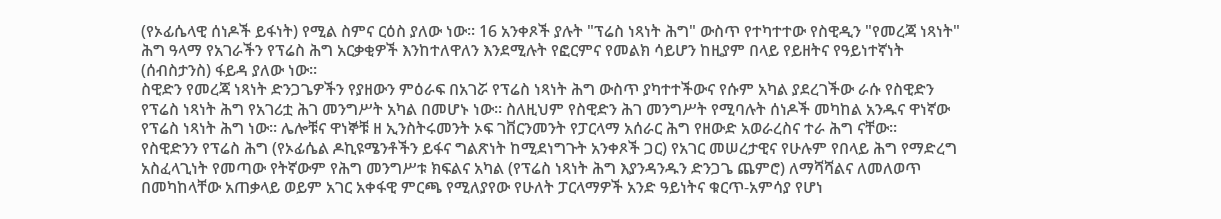(የኦፊሴላዊ ሰነዶች ይፋነት) የሚል ስምና ርዕስ ያለው ነው፡፡ 16 አንቀጾች ያሉት "ፕሬስ ነጻነት ሕግ" ውስጥ የተካተተው የስዊዲን "የመረጃ ነጻነት" ሕግ ዓላማ የአገራችን የፕሬስ ሕግ አርቃቂዎች እንከተለዋለን እንደሚሉት የፎርምና የመልክ ሳይሆን ከዚያም በላይ የይዘትና የዓይነተኛነት (ሰብስታንስ) ፋይዳ ያለው ነው፡፡
ስዊድን የመረጃ ነጻነት ድንጋጌዎችን የያዘውን ምዕራፍ በአገሯ የፕሬስ ነጻነት ሕግ ውስጥ ያካተተችውና የሱም አካል ያደረገችው ራሱ የስዊድን የፕሬስ ነጻነት ሕግ የአገሪቷ ሕገ መንግሥት አካል በመሆኑ ነው፡፡ ስለዚህም የስዊድን ሕገ መንግሥት የሚባሉት ሰነዶች መካከል አንዱና ዋነኛው የፕሬስ ነጻነት ሕግ ነው፡፡ ሌሎቹና ዋነኞቹ ዘ ኢንስትሩመንት ኦፍ ገቨርንመንት የፓርላማ አሰራር ሕግ የዘውድ አወራረስና ተራ ሕግ ናቸው፡፡
የስዊድንን የፕሬስ ሕግ (የኦፊሴል ዶኪዩሜንቶችን ይፋና ግልጽነት ከሚደነግጉት አንቀጾች ጋር) የአገር መሠረታዊና የሁሉም የበላይ ሕግ የማድረግ አስፈላጊነት የመጣው የትኛውም የሕግ መንግሥቱ ክፍልና አካል (የፕሬስ ነጻነት ሕግ እያንዳንዱን ድንጋጌ ጨምሮ) ለማሻሻልና ለመለወጥ በመካከላቸው አጠቃላይ ወይም አገር አቀፋዊ ምርጫ የሚለያየው የሁለት ፓርላማዎች አንድ ዓይነትና ቁርጥ-አምሳያ የሆነ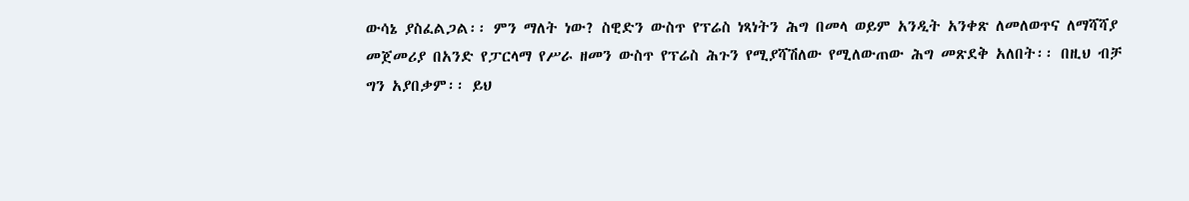ውሳኔ ያስፈልጋል፡፡ ምን ማለት ነው? ስዊድን ውስጥ የፕሬስ ነጻነትን ሕግ በመላ ወይም አንዲት አንቀጽ ለመለወጥና ለማሻሻያ መጀመሪያ በአንድ የፓርላማ የሥራ ዘመን ውስጥ የፕሬስ ሕጉን የሚያሻሽለው የሚለውጠው ሕግ መጽደቅ አለበት፡፡ በዚህ ብቻ ግን አያበቃም፡፡ ይህ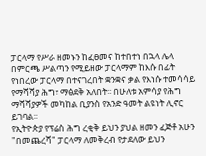ፓርላማ የሥራ ዘመኑን ከፈፀመና ከተበተነ በኋላ ሌላ በምርጫ ሥልጣን የሚይዘው ፓርላማም ከእሱ በፊት የነበረው ፓርላማ በተናገረበት ቋንቋና ቃል የእነሱ ተመሳሳይ የማሻሻያ ሕግ፣ ማፅደቅ አለበት፡፡ በሁለቱ አምሳያ የሕግ ማሻሻያዎች መካከል ቢያንስ የአንድ ዓመት ልዩነት ሊኖር ይገባል፡፡
የኢትዮጵያ የፕሬስ ሕግ ረቂቅ ይህን ያህል ዘመን ፈጅቶ አሁን "በመጨረሻ" ፓርላማ ለመቅረብ የታደለው ይህን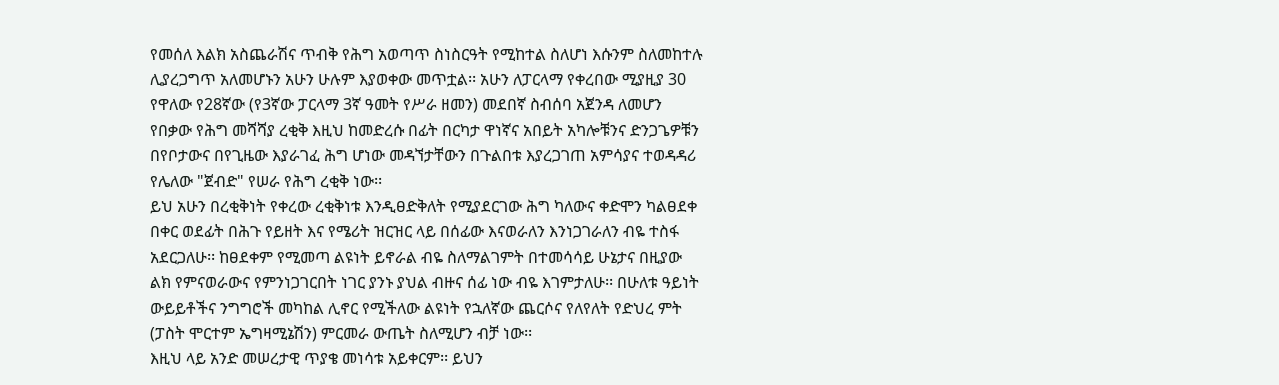የመሰለ እልክ አስጨራሽና ጥብቅ የሕግ አወጣጥ ስነስርዓት የሚከተል ስለሆነ እሱንም ስለመከተሉ ሊያረጋግጥ አለመሆኑን አሁን ሁሉም እያወቀው መጥቷል፡፡ አሁን ለፓርላማ የቀረበው ሚያዚያ 30 የዋለው የ28ኛው (የ3ኛው ፓርላማ 3ኛ ዓመት የሥራ ዘመን) መደበኛ ስብሰባ አጀንዳ ለመሆን የበቃው የሕግ መሻሻያ ረቂቅ እዚህ ከመድረሱ በፊት በርካታ ዋነኛና አበይት አካሎቹንና ድንጋጌዎቹን በየቦታውና በየጊዜው እያራገፈ ሕግ ሆነው መዳኘታቸውን በጉልበቱ እያረጋገጠ አምሳያና ተወዳዳሪ የሌለው "ጀብድ" የሠራ የሕግ ረቂቅ ነው፡፡
ይህ አሁን በረቂቅነት የቀረው ረቂቅነቱ እንዲፀድቅለት የሚያደርገው ሕግ ካለውና ቀድሞን ካልፀደቀ በቀር ወደፊት በሕጉ የይዘት እና የሜሪት ዝርዝር ላይ በሰፊው እናወራለን እንነጋገራለን ብዬ ተስፋ አደርጋለሁ፡፡ ከፀደቀም የሚመጣ ልዩነት ይኖራል ብዬ ስለማልገምት በተመሳሳይ ሁኔታና በዚያው ልክ የምናወራውና የምንነጋገርበት ነገር ያንኑ ያህል ብዙና ሰፊ ነው ብዬ እገምታለሁ፡፡ በሁለቱ ዓይነት ውይይቶችና ንግግሮች መካከል ሊኖር የሚችለው ልዩነት የኋለኛው ጨርሶና የለየለት የድህረ ምት (ፓስት ሞርተም ኤግዛሚኔሽን) ምርመራ ውጤት ስለሚሆን ብቻ ነው፡፡
እዚህ ላይ አንድ መሠረታዊ ጥያቄ መነሳቱ አይቀርም፡፡ ይህን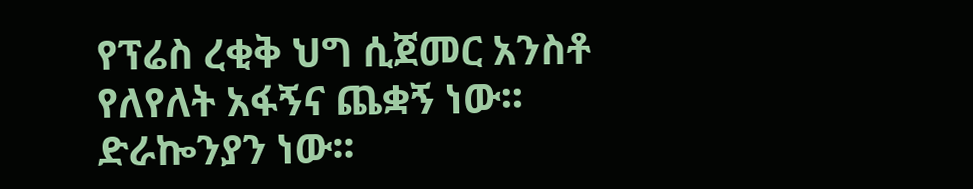የፕሬስ ረቂቅ ህግ ሲጀመር አንስቶ የለየለት አፋኝና ጨቋኝ ነው፡፡ ድራኰንያን ነው፡፡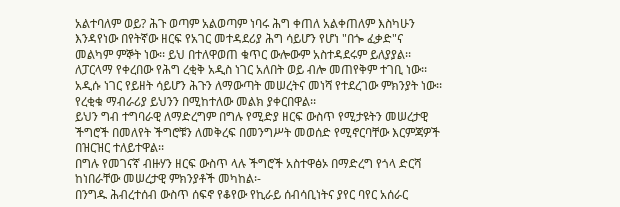አልተባለም ወይ? ሕጉ ወጣም አልወጣም ነባሩ ሕግ ቀጠለ አልቀጠለም እስካሁን እንዳየነው በየትኛው ዘርፍ የአገር መተዳደሪያ ሕግ ሳይሆን የሆነ "በጐ ፈቃድ"ና መልካም ምኞት ነው፡፡ ይህ በተለዋወጠ ቁጥር ውሎውም አስተዳደሩም ይለያያል፡፡
ለፓርላማ የቀረበው የሕግ ረቂቅ አዲስ ነገር አለበት ወይ ብሎ መጠየቅም ተገቢ ነው፡፡ አዲሱ ነገር የይዘት ሳይሆን ሕጉን ለማውጣት መሠረትና መነሻ የተደረገው ምክንያት ነው፡፡ የረቂቁ ማብራሪያ ይህንን በሚከተለው መልክ ያቀርበዋል፡፡
ይህን ግብ ተግባራዊ ለማድረግም በግሉ የሚድያ ዘርፍ ውስጥ የሚታዩትን መሠረታዊ ችግሮች በመለየት ችግሮቹን ለመቅረፍ በመንግሥት መወሰድ የሚኖርባቸው እርምጃዎች በዝርዝር ተለይተዋል፡፡
በግሉ የመገናኛ ብዙሃን ዘርፍ ውስጥ ላሉ ችግሮች አስተዋፅኦ በማድረግ የጎላ ድርሻ ከነበራቸው መሠረታዊ ምክንያቶች መካከል፡-
በንግዱ ሕብረተሰብ ውስጥ ሰፍኖ የቆየው የኪራይ ሰብሳቢነትና ያየር ባየር አሰራር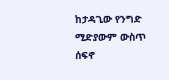ከታዳጊው የንግድ ሚድያውም ውስጥ ሰፍኖ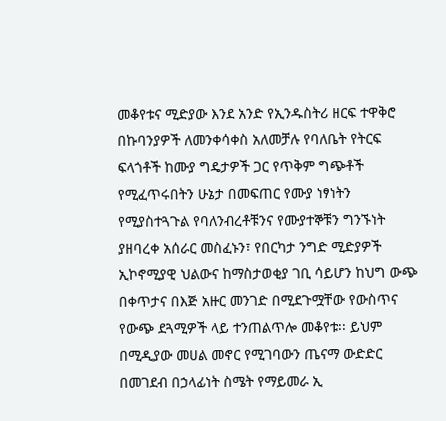መቆየቱና ሚድያው እንደ አንድ የኢንዱስትሪ ዘርፍ ተዋቅሮ በኩባንያዎች ለመንቀሳቀስ አለመቻሉ የባለቤት የትርፍ ፍላጎቶች ከሙያ ግዴታዎች ጋር የጥቅም ግጭቶች የሚፈጥሩበትን ሁኔታ በመፍጠር የሙያ ነፃነትን የሚያስተጓጉል የባለንብረቶቹንና የሙያተኞቹን ግንኙነት ያዘባረቀ አሰራር መስፈኑን፣ የበርካታ ንግድ ሚድያዎች ኢኮኖሚያዊ ህልውና ከማስታወቂያ ገቢ ሳይሆን ከህግ ውጭ በቀጥታና በእጅ አዙር መንገድ በሚደጉሟቸው የውስጥና የውጭ ደጓሚዎች ላይ ተንጠልጥሎ መቆየቱ፡፡ ይህም በሚዲያው መሀል መኖር የሚገባውን ጤናማ ውድድር በመገደብ በኃላፊነት ስሜት የማይመራ ኢ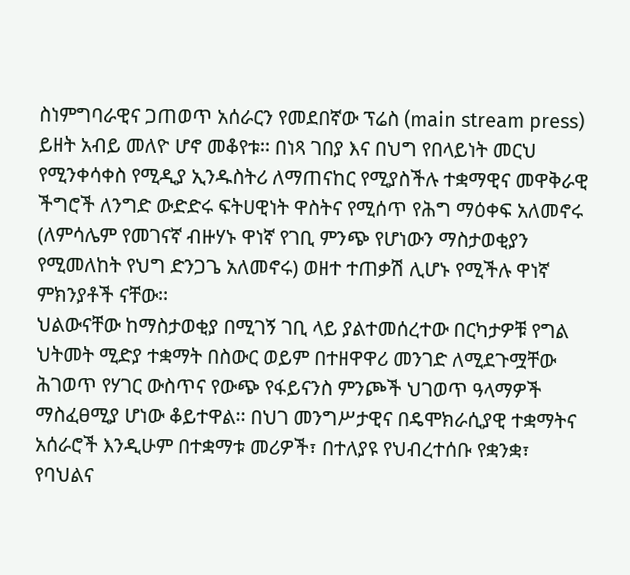ስነምግባራዊና ጋጠወጥ አሰራርን የመደበኛው ፕሬስ (main stream press) ይዘት አብይ መለዮ ሆኖ መቆየቱ፡፡ በነጻ ገበያ እና በህግ የበላይነት መርህ የሚንቀሳቀስ የሚዲያ ኢንዱስትሪ ለማጠናከር የሚያስችሉ ተቋማዊና መዋቅራዊ ችግሮች ለንግድ ውድድሩ ፍትሀዊነት ዋስትና የሚሰጥ የሕግ ማዕቀፍ አለመኖሩ (ለምሳሌም የመገናኛ ብዙሃኑ ዋነኛ የገቢ ምንጭ የሆነውን ማስታወቂያን የሚመለከት የህግ ድንጋጌ አለመኖሩ) ወዘተ ተጠቃሽ ሊሆኑ የሚችሉ ዋነኛ ምክንያቶች ናቸው፡፡
ህልውናቸው ከማስታወቂያ በሚገኝ ገቢ ላይ ያልተመሰረተው በርካታዎቹ የግል ህትመት ሚድያ ተቋማት በስውር ወይም በተዘዋዋሪ መንገድ ለሚደጉሟቸው ሕገወጥ የሃገር ውስጥና የውጭ የፋይናንስ ምንጮች ህገወጥ ዓላማዎች ማስፈፀሚያ ሆነው ቆይተዋል፡፡ በህገ መንግሥታዊና በዴሞክራሲያዊ ተቋማትና አሰራሮች እንዲሁም በተቋማቱ መሪዎች፣ በተለያዩ የህብረተሰቡ የቋንቋ፣ የባህልና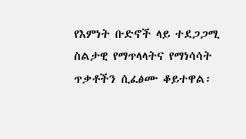የእምነት ቡድኖች ላይ ተደጋጋሚ ስልታዊ የማጥላላትና የማነሳሳት ጥቃቶችን ሲፈፅሙ ቆይተዋል፡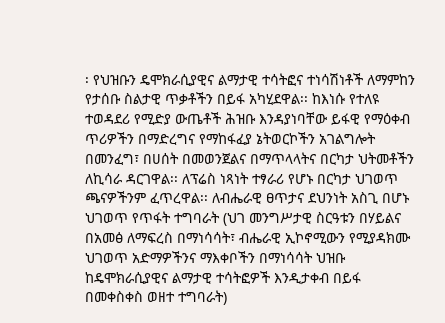፡ የህዝቡን ዴሞክራሲያዊና ልማታዊ ተሳትፎና ተነሳሽነቶች ለማምከን የታሰቡ ስልታዊ ጥቃቶችን በይፋ አካሂደዋል፡፡ ከእነሱ የተለዩ ተወዳደሪ የሚድያ ውጤቶች ሕዝቡ እንዳያነባቸው ይፋዊ የማዕቀብ ጥሪዎችን በማድረግና የማከፋፈያ ኔትወርኮችን አገልግሎት በመንፈግ፣ በሀሰት በመወንጀልና በማጥላላትና በርካታ ህትመቶችን ለኪሳራ ዳርገዋል፡፡ ለፕሬስ ነጻነት ተፃራሪ የሆኑ በርካታ ህገወጥ ጫናዎችንም ፈጥረዋል፡፡ ለብሔራዊ ፀጥታና ደህንነት አስጊ በሆኑ ህገወጥ የጥፋት ተግባራት (ህገ መንግሥታዊ ስርዓቱን በሃይልና በአመፅ ለማፍረስ በማነሳሳት፣ ብሔራዊ ኢኮኖሚውን የሚያዳክሙ ህገወጥ አድማዎችንና ማእቀቦችን በማነሳሳት ህዝቡ ከዴሞክራሲያዊና ልማታዊ ተሳትፎዎች እንዲታቀብ በይፋ በመቀስቀስ ወዘተ ተግባራት)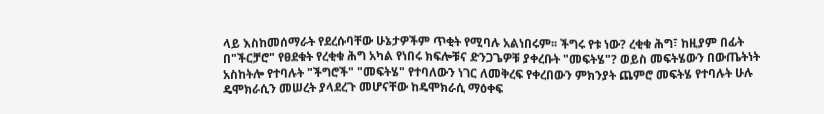ላይ እስከመሰማራት የደረሱባቸው ሁኔታዎችም ጥቂት የሚባሉ አልነበሩም፡፡ ችግሩ የቱ ነው? ረቂቁ ሕግ፣ ከዚያም በፊት በ"ችርቻሮ" የፀደቁት የረቂቁ ሕግ አካል የነበሩ ክፍሎቹና ድንጋጌዎቹ ያቀረቡት "መፍትሄ"? ወይስ መፍትሄውን በውጤትነት አስከትሎ የተባሉት "ችግሮች" "መፍትሄ" የተባለውን ነገር ለመቅረፍ የቀረበውን ምክንያት ጨምሮ መፍትሄ የተባሉት ሁሉ ዴሞክራሲን መሠረት ያላደረጉ መሆናቸው ከዴሞክራሲ ማዕቀፍ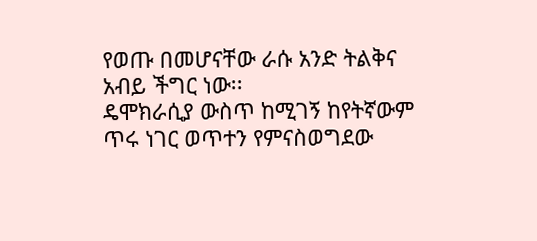የወጡ በመሆናቸው ራሱ አንድ ትልቅና አብይ ችግር ነው፡፡
ዴሞክራሲያ ውስጥ ከሚገኝ ከየትኛውም ጥሩ ነገር ወጥተን የምናስወግደው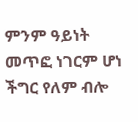ምንም ዓይነት መጥፎ ነገርም ሆነ ችግር የለም ብሎ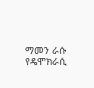ማመን ራሱ የዴሞክራሲ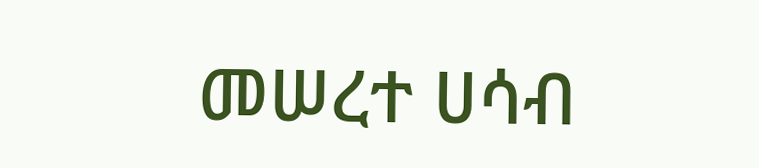መሠረተ ሀሳብ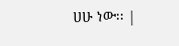ሀሁ ነው፡፡ |